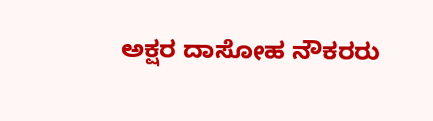ಅಕ್ಷರ ದಾಸೋಹ ನೌಕರರು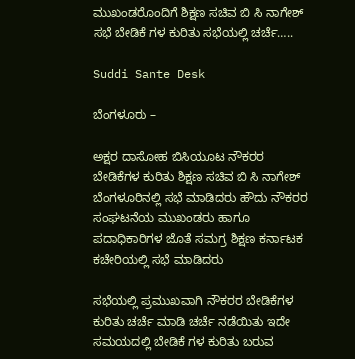ಮುಖಂಡರೊಂದಿಗೆ ಶಿಕ್ಷಣ ಸಚಿವ ಬಿ ಸಿ ನಾಗೇಶ್ ಸಭೆ ಬೇಡಿಕೆ ಗಳ ಕುರಿತು ಸಭೆಯಲ್ಲಿ ಚರ್ಚೆ…..

Suddi Sante Desk

ಬೆಂಗಳೂರು –

ಅಕ್ಷರ ದಾಸೋಹ ಬಿಸಿಯೂಟ ನೌಕರರ ಬೇಡಿಕೆಗಳ ಕುರಿತು ಶಿಕ್ಷಣ ಸಚಿವ ಬಿ ಸಿ ನಾಗೇಶ್ ಬೆಂಗಳೂರಿನಲ್ಲಿ ಸಭೆ ಮಾಡಿದರು ಹೌದು ನೌಕರರ ಸಂಘಟನೆಯ ಮುಖಂಡರು ಹಾಗೂ ಪದಾಧಿಕಾರಿಗಳ ಜೊತೆ ಸಮಗ್ರ ಶಿಕ್ಷಣ ಕರ್ನಾಟಕ ಕಚೇರಿಯಲ್ಲಿ ಸಭೆ ಮಾಡಿದರು

ಸಭೆಯಲ್ಲಿ ಪ್ರಮುಖವಾಗಿ ನೌಕರರ ಬೇಡಿಕೆಗಳ‌ ಕುರಿತು ಚರ್ಚೆ ಮಾಡಿ ಚರ್ಚೆ ನಡೆಯಿತು ಇದೇ ಸಮಯದಲ್ಲಿ ಬೇಡಿಕೆ ಗಳ ಕುರಿತು ಬರುವ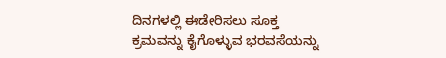ದಿನಗಳಲ್ಲಿ ಈಡೇರಿಸಲು ಸೂಕ್ತ ಕ್ರಮವನ್ನು ಕೈಗೊಳ್ಳುವ ಭರವಸೆಯನ್ನು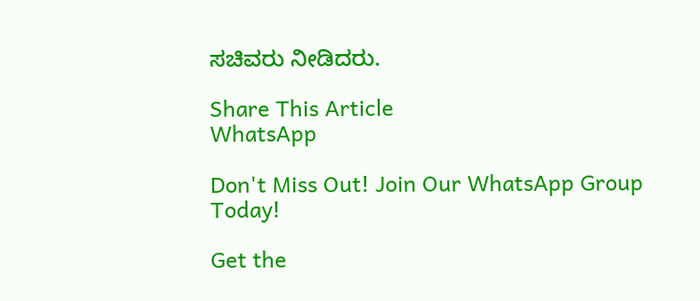ಸಚಿವರು ನೀಡಿದರು.

Share This Article
WhatsApp

Don't Miss Out! Join Our WhatsApp Group Today!

Get the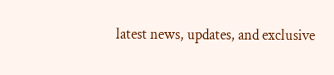latest news, updates, and exclusive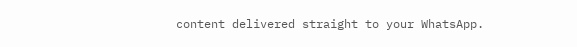content delivered straight to your WhatsApp.